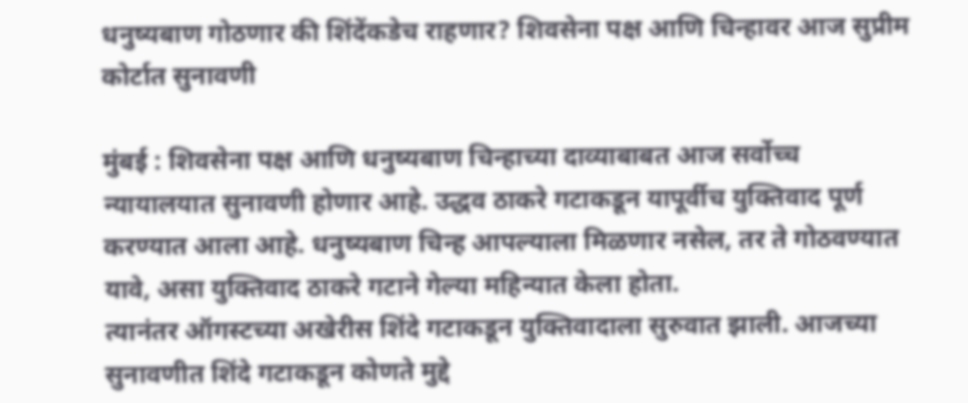धनुष्यबाण गोठणार की शिंदेंकडेच राहणार? शिवसेना पक्ष आणि चिन्हावर आज सुप्रीम कोर्टात सुनावणी

मुंबई : शिवसेना पक्ष आणि धनुष्यबाण चिन्हाच्या दाव्याबाबत आज सर्वोच्च न्यायालयात सुनावणी होणार आहे. उद्धव ठाकरे गटाकडून यापूर्वीच युक्तिवाद पूर्ण करण्यात आला आहे. धनुष्यबाण चिन्ह आपल्याला मिळणार नसेल, तर ते गोठवण्यात यावे, असा युक्तिवाद ठाकरे गटाने गेल्या महिन्यात केला होता.
त्यानंतर ऑगस्टच्या अखेरीस शिंदे गटाकडून युक्तिवादाला सुरुवात झाली. आजच्या सुनावणीत शिंदे गटाकडून कोणते मुद्दे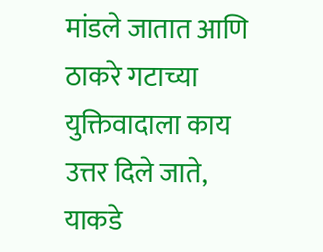मांडले जातात आणि ठाकरे गटाच्या युक्तिवादाला काय उत्तर दिले जाते, याकडे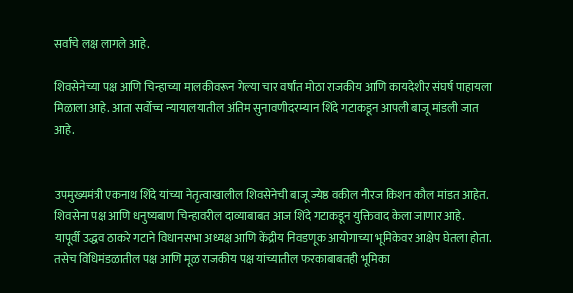सर्वांचे लक्ष लागले आहे.

शिवसेनेच्या पक्ष आणि चिन्हाच्या मालकीवरून गेल्या चार वर्षांत मोठा राजकीय आणि कायदेशीर संघर्ष पाहायला मिळाला आहे. आता सर्वोच्च न्यायालयातील अंतिम सुनावणीदरम्यान शिंदे गटाकडून आपली बाजू मांडली जात आहे.


उपमुख्यमंत्री एकनाथ शिंदे यांच्या नेतृत्वाखालील शिवसेनेची बाजू ज्येष्ठ वकील नीरज किशन कौल मांडत आहेत. शिवसेना पक्ष आणि धनुष्यबाण चिन्हावरील दाव्याबाबत आज शिंदे गटाकडून युक्तिवाद केला जाणार आहे.
यापूर्वी उद्धव ठाकरे गटाने विधानसभा अध्यक्ष आणि केंद्रीय निवडणूक आयोगाच्या भूमिकेवर आक्षेप घेतला होता. तसेच विधिमंडळातील पक्ष आणि मूळ राजकीय पक्ष यांच्यातील फरकाबाबतही भूमिका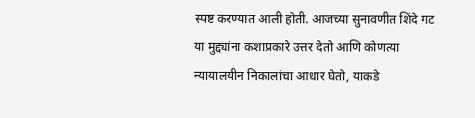स्पष्ट करण्यात आली होती. आजच्या सुनावणीत शिंदे गट या मुद्द्यांना कशाप्रकारे उत्तर देतो आणि कोणत्या न्यायालयीन निकालांचा आधार घेतो, याकडे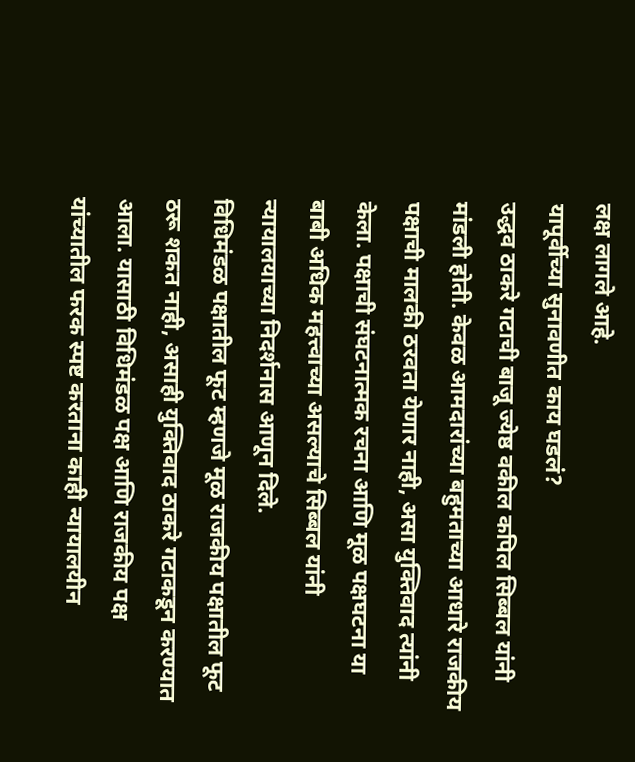लक्ष लागले आहे.
यापूर्वीच्या सुनावणीत काय घडलं?
उद्धव ठाकरे गटाची बाजू ज्येष्ठ वकील कपिल सिब्बल यांनी मांडली होती. केवळ आमदारांच्या बहुमताच्या आधारे राजकीय पक्षाची मालकी ठरवता येणार नाही, असा युक्तिवाद त्यांनी केला. पक्षाची संघटनात्मक रचना आणि मूळ पक्षघटना या बाबी अधिक महत्त्वाच्या असल्याचे सिब्बल यांनी न्यायालयाच्या निदर्शनास आणून दिले.
विधिमंडळ पक्षातील फूट म्हणजे मूळ राजकीय पक्षातील फूट ठरू शकत नाही, असाही युक्तिवाद ठाकरे गटाकडून करण्यात आला. यासाठी विधिमंडळ पक्ष आणि राजकीय पक्ष यांच्यातील फरक स्पष्ट करताना काही न्यायालयीन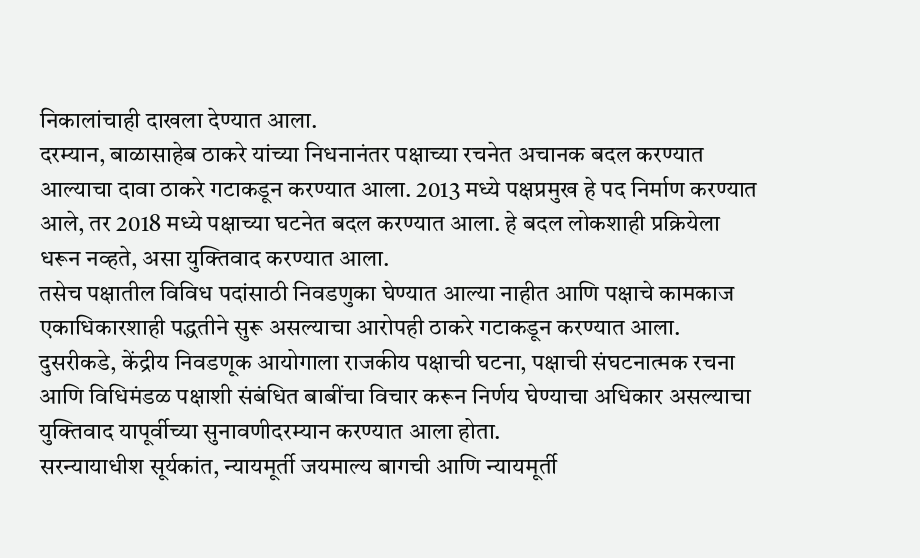निकालांचाही दाखला देण्यात आला.
दरम्यान, बाळासाहेब ठाकरे यांच्या निधनानंतर पक्षाच्या रचनेत अचानक बदल करण्यात आल्याचा दावा ठाकरे गटाकडून करण्यात आला. 2013 मध्ये पक्षप्रमुख हे पद निर्माण करण्यात आले, तर 2018 मध्ये पक्षाच्या घटनेत बदल करण्यात आला. हे बदल लोकशाही प्रक्रियेला धरून नव्हते, असा युक्तिवाद करण्यात आला.
तसेच पक्षातील विविध पदांसाठी निवडणुका घेण्यात आल्या नाहीत आणि पक्षाचे कामकाज एकाधिकारशाही पद्धतीने सुरू असल्याचा आरोपही ठाकरे गटाकडून करण्यात आला.
दुसरीकडे, केंद्रीय निवडणूक आयोगाला राजकीय पक्षाची घटना, पक्षाची संघटनात्मक रचना आणि विधिमंडळ पक्षाशी संबंधित बाबींचा विचार करून निर्णय घेण्याचा अधिकार असल्याचा युक्तिवाद यापूर्वीच्या सुनावणीदरम्यान करण्यात आला होता.
सरन्यायाधीश सूर्यकांत, न्यायमूर्ती जयमाल्य बागची आणि न्यायमूर्ती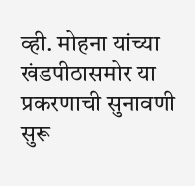व्ही. मोहना यांच्या खंडपीठासमोर या प्रकरणाची सुनावणी सुरू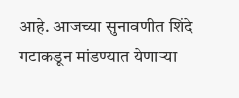आहे. आजच्या सुनावणीत शिंदे गटाकडून मांडण्यात येणाऱ्या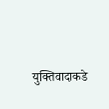युक्तिवादाकडे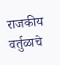राजकीय वर्तुळाचे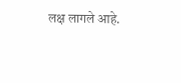लक्ष लागले आहे.